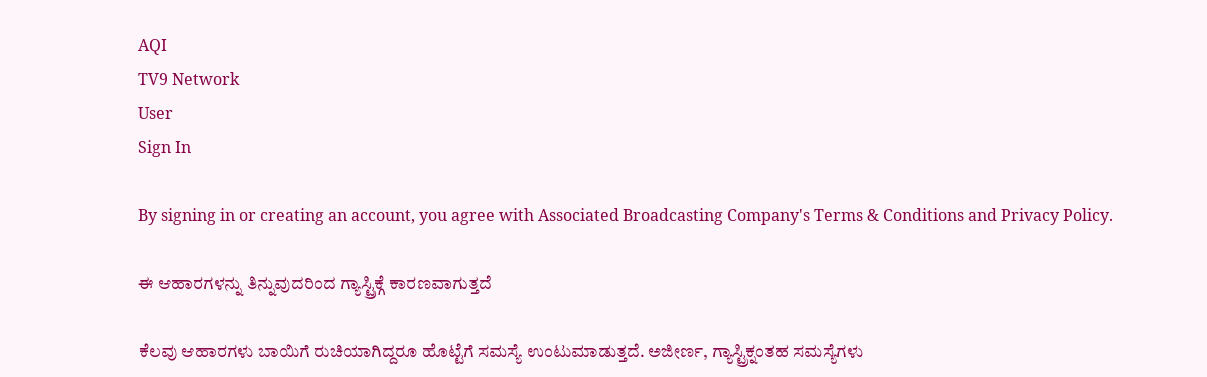AQI
TV9 Network
User
Sign In

By signing in or creating an account, you agree with Associated Broadcasting Company's Terms & Conditions and Privacy Policy.

ಈ ಆಹಾರಗಳನ್ನು ತಿನ್ನುವುದರಿಂದ ಗ್ಯಾಸ್ಟ್ರಿಕ್ಗೆ ಕಾರಣವಾಗುತ್ತದೆ

ಕೆಲವು ಆಹಾರಗಳು ಬಾಯಿಗೆ ರುಚಿಯಾಗಿದ್ದರೂ ಹೊಟ್ಟೆಗೆ ಸಮಸ್ಯೆ ಉಂಟುಮಾಡುತ್ತದೆ. ಅಜೀರ್ಣ, ಗ್ಯಾಸ್ಟ್ರಿಕ್ನಂತಹ ಸಮಸ್ಯೆಗಳು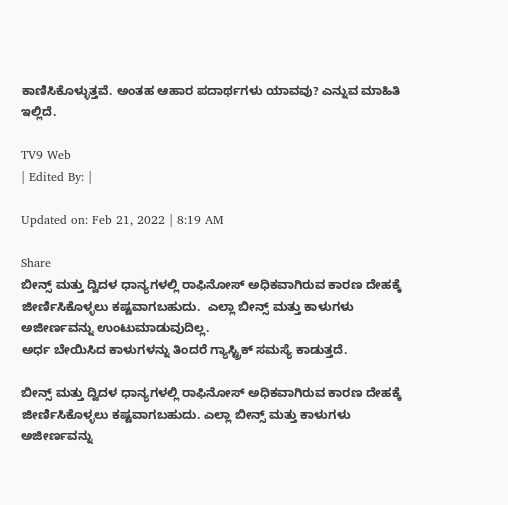ಕಾಣಿಸಿಕೊಳ್ಳುತ್ತವೆ. ಅಂತಹ ಆಹಾರ ಪದಾರ್ಥಗಳು ಯಾವವು? ಎನ್ನುವ ಮಾಹಿತಿ ಇಲ್ಲಿದೆ.

TV9 Web
| Edited By: |

Updated on: Feb 21, 2022 | 8:19 AM

Share
ಬೀನ್ಸ್ ಮತ್ತು ದ್ವಿದಳ ಧಾನ್ಯಗಳಲ್ಲಿ ರಾಫಿನೋಸ್ ಅಧಿಕವಾಗಿರುವ ಕಾರಣ ದೇಹಕ್ಕೆ ಜೀರ್ಣಿಸಿಕೊಳ್ಳಲು ಕಷ್ಟವಾಗಬಹುದು.  ಎಲ್ಲಾ ಬೀನ್ಸ್ ಮತ್ತು ಕಾಳುಗಳು ಅಜೀರ್ಣವನ್ನು ಉಂಟುಮಾಡುವುದಿಲ್ಲ.
ಅರ್ಧ ಬೇಯಿಸಿದ ಕಾಳುಗಳನ್ನು ತಿಂದರೆ ಗ್ಯಾಸ್ಟ್ರಿಕ್ ಸಮಸ್ಯೆ ಕಾಡುತ್ತದೆ.

ಬೀನ್ಸ್ ಮತ್ತು ದ್ವಿದಳ ಧಾನ್ಯಗಳಲ್ಲಿ ರಾಫಿನೋಸ್ ಅಧಿಕವಾಗಿರುವ ಕಾರಣ ದೇಹಕ್ಕೆ ಜೀರ್ಣಿಸಿಕೊಳ್ಳಲು ಕಷ್ಟವಾಗಬಹುದು. ಎಲ್ಲಾ ಬೀನ್ಸ್ ಮತ್ತು ಕಾಳುಗಳು ಅಜೀರ್ಣವನ್ನು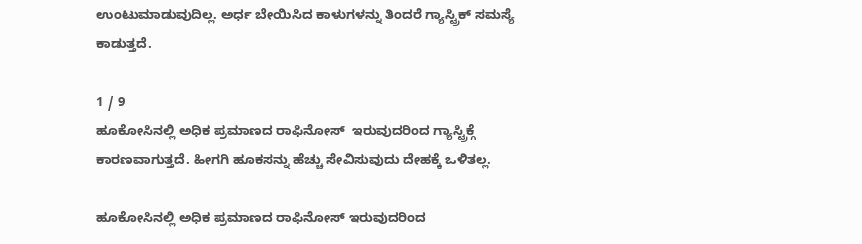ಉಂಟುಮಾಡುವುದಿಲ್ಲ. ಅರ್ಧ ಬೇಯಿಸಿದ ಕಾಳುಗಳನ್ನು ತಿಂದರೆ ಗ್ಯಾಸ್ಟ್ರಿಕ್ ಸಮಸ್ಯೆ ಕಾಡುತ್ತದೆ.

1 / 9
ಹೂಕೋಸಿನಲ್ಲಿ ಅಧಿಕ ಪ್ರಮಾಣದ ರಾಫಿನೋಸ್  ಇರುವುದರಿಂದ ಗ್ಯಾಸ್ಟ್ರಿಕ್ಗೆ ಕಾರಣವಾಗುತ್ತದೆ. ಹೀಗಗಿ ಹೂಕಸನ್ನು ಹೆಚ್ಚು ಸೇವಿಸುವುದು ದೇಹಕ್ಕೆ ಒಳಿತಲ್ಲ.

ಹೂಕೋಸಿನಲ್ಲಿ ಅಧಿಕ ಪ್ರಮಾಣದ ರಾಫಿನೋಸ್ ಇರುವುದರಿಂದ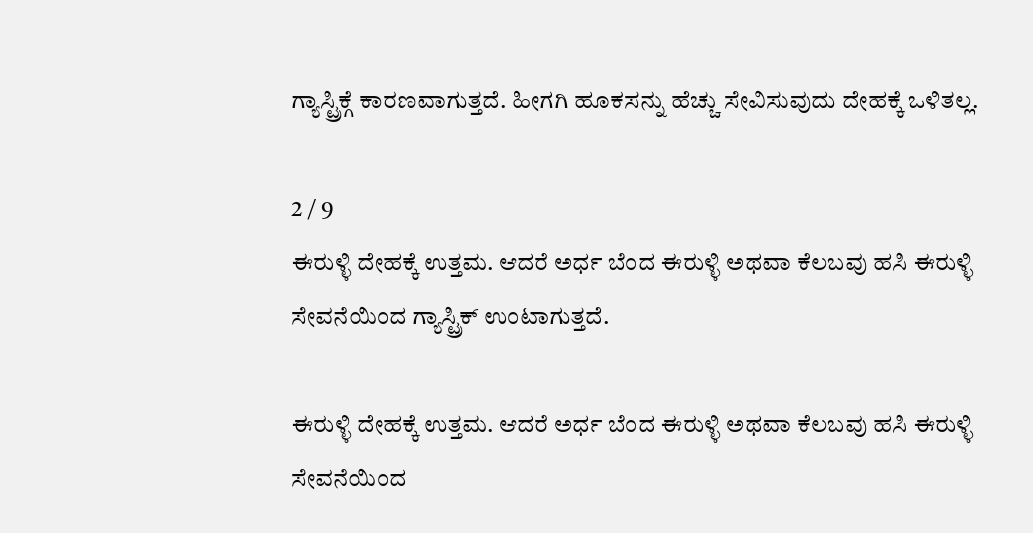ಗ್ಯಾಸ್ಟ್ರಿಕ್ಗೆ ಕಾರಣವಾಗುತ್ತದೆ. ಹೀಗಗಿ ಹೂಕಸನ್ನು ಹೆಚ್ಚು ಸೇವಿಸುವುದು ದೇಹಕ್ಕೆ ಒಳಿತಲ್ಲ.

2 / 9
ಈರುಳ್ಳಿ ದೇಹಕ್ಕೆ ಉತ್ತಮ. ಆದರೆ ಅರ್ಧ ಬೆಂದ ಈರುಳ್ಳಿ ಅಥವಾ ಕೆಲಬವು ಹಸಿ ಈರುಳ್ಳಿ ಸೇವನೆಯಿಂದ ಗ್ಯಾಸ್ಟ್ರಿಕ್ ಉಂಟಾಗುತ್ತದೆ.

ಈರುಳ್ಳಿ ದೇಹಕ್ಕೆ ಉತ್ತಮ. ಆದರೆ ಅರ್ಧ ಬೆಂದ ಈರುಳ್ಳಿ ಅಥವಾ ಕೆಲಬವು ಹಸಿ ಈರುಳ್ಳಿ ಸೇವನೆಯಿಂದ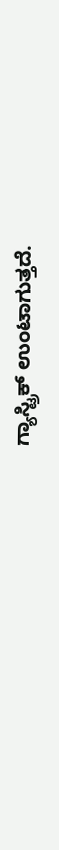ಗ್ಯಾಸ್ಟ್ರಿಕ್ ಉಂಟಾಗುತ್ತದೆ.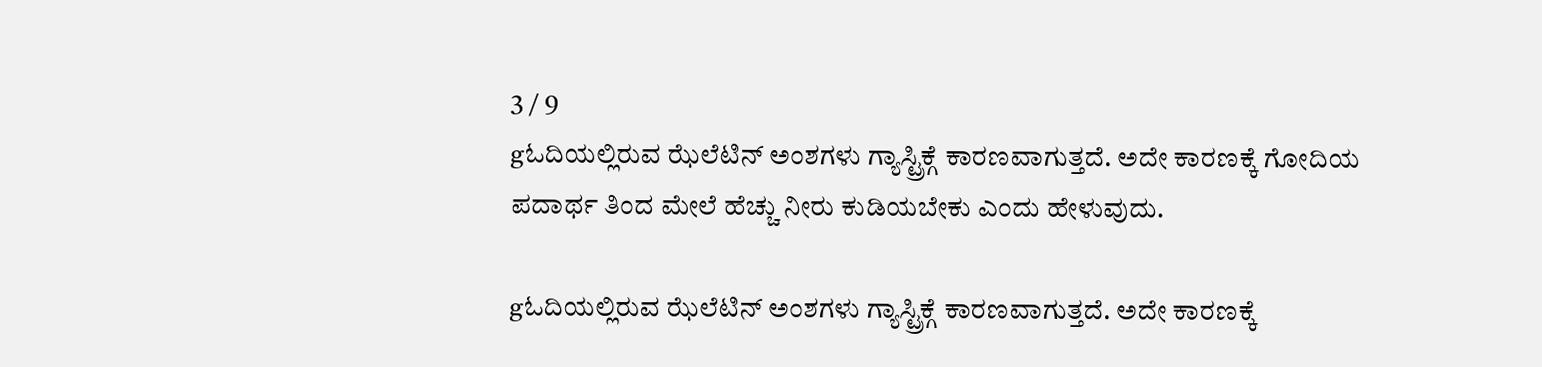3 / 9
gಓದಿಯಲ್ಲಿರುವ ಝೆಲೆಟಿನ್ ಅಂಶಗಳು ಗ್ಯಾಸ್ಟ್ರಿಕ್ಗೆ ಕಾರಣವಾಗುತ್ತದೆ. ಅದೇ ಕಾರಣಕ್ಕೆ ಗೋದಿಯ ಪದಾರ್ಥ ತಿಂದ ಮೇಲೆ ಹೆಚ್ಚು ನೀರು ಕುಡಿಯಬೇಕು ಎಂದು ಹೇಳುವುದು.

gಓದಿಯಲ್ಲಿರುವ ಝೆಲೆಟಿನ್ ಅಂಶಗಳು ಗ್ಯಾಸ್ಟ್ರಿಕ್ಗೆ ಕಾರಣವಾಗುತ್ತದೆ. ಅದೇ ಕಾರಣಕ್ಕೆ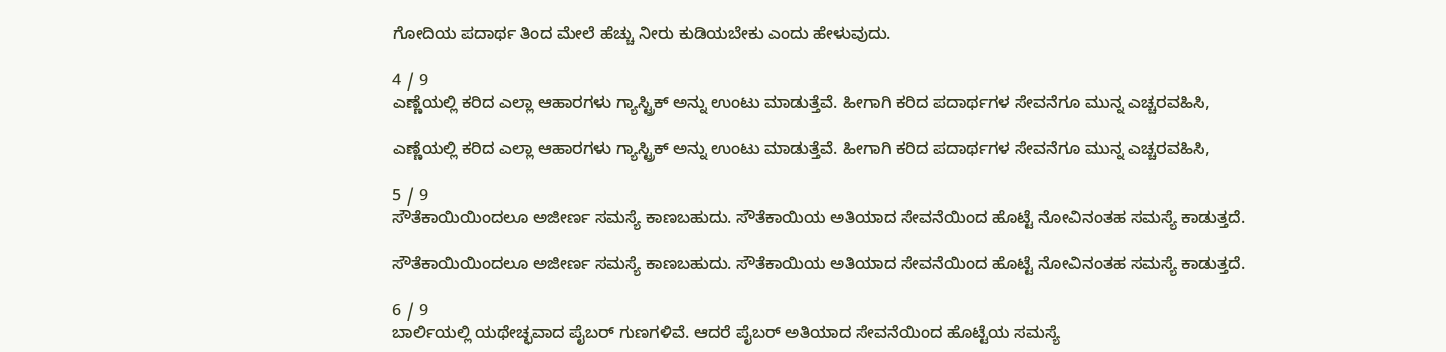ಗೋದಿಯ ಪದಾರ್ಥ ತಿಂದ ಮೇಲೆ ಹೆಚ್ಚು ನೀರು ಕುಡಿಯಬೇಕು ಎಂದು ಹೇಳುವುದು.

4 / 9
ಎಣ್ಣೆಯಲ್ಲಿ ಕರಿದ ಎಲ್ಲಾ ಆಹಾರಗಳು ಗ್ಯಾಸ್ಟ್ರಿಕ್ ಅನ್ನು ಉಂಟು ಮಾಡುತ್ತೆವೆ. ಹೀಗಾಗಿ ಕರಿದ ಪದಾರ್ಥಗಳ ಸೇವನೆಗೂ ಮುನ್ನ ಎಚ್ಚರವಹಿಸಿ,

ಎಣ್ಣೆಯಲ್ಲಿ ಕರಿದ ಎಲ್ಲಾ ಆಹಾರಗಳು ಗ್ಯಾಸ್ಟ್ರಿಕ್ ಅನ್ನು ಉಂಟು ಮಾಡುತ್ತೆವೆ. ಹೀಗಾಗಿ ಕರಿದ ಪದಾರ್ಥಗಳ ಸೇವನೆಗೂ ಮುನ್ನ ಎಚ್ಚರವಹಿಸಿ,

5 / 9
ಸೌತೆಕಾಯಿಯಿಂದಲೂ ಅಜೀರ್ಣ ಸಮಸ್ಯೆ ಕಾಣಬಹುದು. ಸೌತೆಕಾಯಿಯ ಅತಿಯಾದ ಸೇವನೆಯಿಂದ ಹೊಟ್ಟೆ ನೋವಿನಂತಹ ಸಮಸ್ಯೆ ಕಾಡುತ್ತದೆ.

ಸೌತೆಕಾಯಿಯಿಂದಲೂ ಅಜೀರ್ಣ ಸಮಸ್ಯೆ ಕಾಣಬಹುದು. ಸೌತೆಕಾಯಿಯ ಅತಿಯಾದ ಸೇವನೆಯಿಂದ ಹೊಟ್ಟೆ ನೋವಿನಂತಹ ಸಮಸ್ಯೆ ಕಾಡುತ್ತದೆ.

6 / 9
ಬಾರ್ಲಿಯಲ್ಲಿ ಯಥೇಚ್ಛವಾದ ಪೈಬರ್ ಗುಣಗಳಿವೆ. ಆದರೆ ಪೈಬರ್ ಅತಿಯಾದ ಸೇವನೆಯಿಂದ ಹೊಟ್ಟೆಯ ಸಮಸ್ಯೆ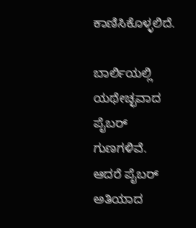ಕಾಣಿಸಿಕೊಳ್ಳಲಿದೆ.

ಬಾರ್ಲಿಯಲ್ಲಿ ಯಥೇಚ್ಛವಾದ ಪೈಬರ್ ಗುಣಗಳಿವೆ. ಆದರೆ ಪೈಬರ್ ಅತಿಯಾದ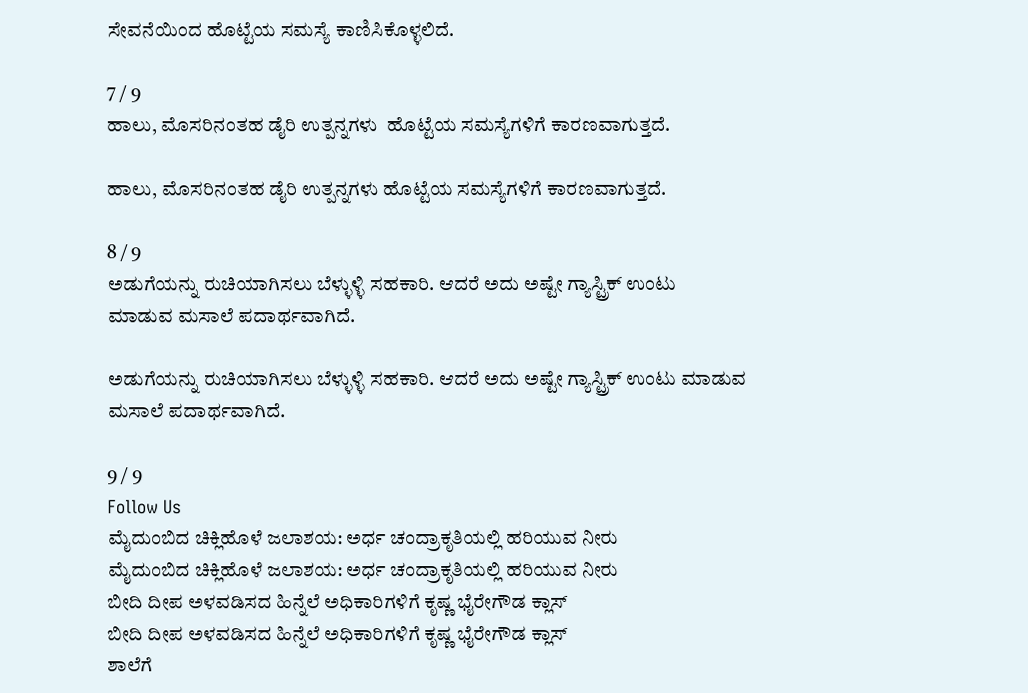ಸೇವನೆಯಿಂದ ಹೊಟ್ಟೆಯ ಸಮಸ್ಯೆ ಕಾಣಿಸಿಕೊಳ್ಳಲಿದೆ.

7 / 9
ಹಾಲು, ಮೊಸರಿನಂತಹ ಡೈರಿ ಉತ್ಪನ್ನಗಳು  ಹೊಟ್ಟೆಯ ಸಮಸ್ಯೆಗಳಿಗೆ ಕಾರಣವಾಗುತ್ತದೆ.

ಹಾಲು, ಮೊಸರಿನಂತಹ ಡೈರಿ ಉತ್ಪನ್ನಗಳು ಹೊಟ್ಟೆಯ ಸಮಸ್ಯೆಗಳಿಗೆ ಕಾರಣವಾಗುತ್ತದೆ.

8 / 9
ಅಡುಗೆಯನ್ನು ರುಚಿಯಾಗಿಸಲು ಬೆಳ್ಳುಳ್ಳಿ ಸಹಕಾರಿ. ಆದರೆ ಅದು ಅಷ್ಟೇ ಗ್ಯಾಸ್ಟ್ರಿಕ್ ಉಂಟು  ಮಾಡುವ ಮಸಾಲೆ ಪದಾರ್ಥವಾಗಿದೆ.

ಅಡುಗೆಯನ್ನು ರುಚಿಯಾಗಿಸಲು ಬೆಳ್ಳುಳ್ಳಿ ಸಹಕಾರಿ. ಆದರೆ ಅದು ಅಷ್ಟೇ ಗ್ಯಾಸ್ಟ್ರಿಕ್ ಉಂಟು ಮಾಡುವ ಮಸಾಲೆ ಪದಾರ್ಥವಾಗಿದೆ.

9 / 9
Follow Us
ಮೈದುಂಬಿದ ಚಿಕ್ಲಿಹೊಳೆ ಜಲಾಶಯ: ಅರ್ಧ ಚಂದ್ರಾಕೃತಿಯಲ್ಲಿ ಹರಿಯುವ ನೀರು
ಮೈದುಂಬಿದ ಚಿಕ್ಲಿಹೊಳೆ ಜಲಾಶಯ: ಅರ್ಧ ಚಂದ್ರಾಕೃತಿಯಲ್ಲಿ ಹರಿಯುವ ನೀರು
ಬೀದಿ ದೀಪ ಅಳವಡಿಸದ ಹಿನ್ನೆಲೆ ಅಧಿಕಾರಿಗಳಿಗೆ ಕೃಷ್ಣ ಭೈರೇಗೌಡ ಕ್ಲಾಸ್
ಬೀದಿ ದೀಪ ಅಳವಡಿಸದ ಹಿನ್ನೆಲೆ ಅಧಿಕಾರಿಗಳಿಗೆ ಕೃಷ್ಣ ಭೈರೇಗೌಡ ಕ್ಲಾಸ್
ಶಾಲೆಗೆ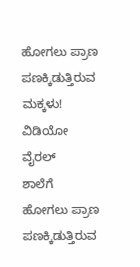ಹೋಗಲು ಪ್ರಾಣ ಪಣಕ್ಕಿಡುತ್ತಿರುವ ಮಕ್ಕಳು! ವಿಡಿಯೋ ವೈರಲ್
ಶಾಲೆಗೆ ಹೋಗಲು ಪ್ರಾಣ ಪಣಕ್ಕಿಡುತ್ತಿರುವ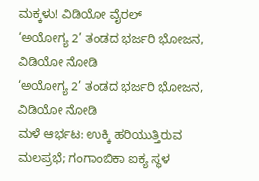ಮಕ್ಕಳು! ವಿಡಿಯೋ ವೈರಲ್
‘ಅಯೋಗ್ಯ 2’ ತಂಡದ ಭರ್ಜರಿ ಭೋಜನ, ವಿಡಿಯೋ ನೋಡಿ
‘ಅಯೋಗ್ಯ 2’ ತಂಡದ ಭರ್ಜರಿ ಭೋಜನ, ವಿಡಿಯೋ ನೋಡಿ
ಮಳೆ ಆರ್ಭಟ: ಉಕ್ಕಿ ಹರಿಯುತ್ತಿರುವ ಮಲಪ್ರಭೆ; ಗಂಗಾಂಬಿಕಾ ಐಕ್ಯ ಸ್ಥಳ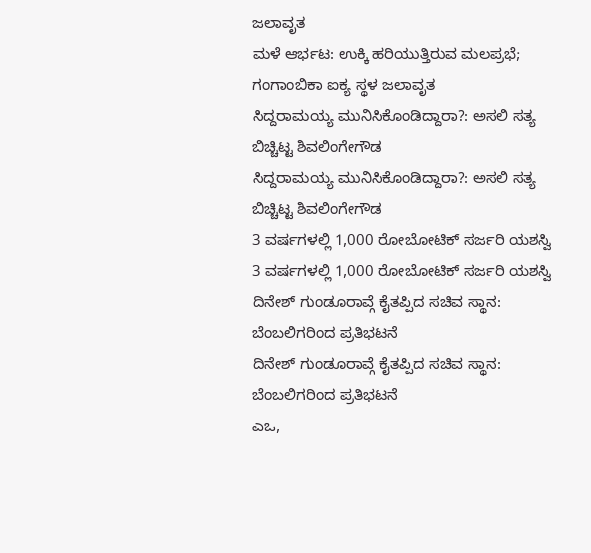ಜಲಾವೃತ
ಮಳೆ ಆರ್ಭಟ: ಉಕ್ಕಿ ಹರಿಯುತ್ತಿರುವ ಮಲಪ್ರಭೆ; ಗಂಗಾಂಬಿಕಾ ಐಕ್ಯ ಸ್ಥಳ ಜಲಾವೃತ
ಸಿದ್ದರಾಮಯ್ಯ ಮುನಿಸಿಕೊಂಡಿದ್ದಾರಾ?: ಅಸಲಿ ಸತ್ಯ ಬಿಚ್ಚಿಟ್ಟ ಶಿವಲಿಂಗೇಗೌಡ
ಸಿದ್ದರಾಮಯ್ಯ ಮುನಿಸಿಕೊಂಡಿದ್ದಾರಾ?: ಅಸಲಿ ಸತ್ಯ ಬಿಚ್ಚಿಟ್ಟ ಶಿವಲಿಂಗೇಗೌಡ
3 ವರ್ಷಗಳಲ್ಲಿ 1,000 ರೋಬೋಟಿಕ್ ಸರ್ಜರಿ ಯಶಸ್ವಿ
3 ವರ್ಷಗಳಲ್ಲಿ 1,000 ರೋಬೋಟಿಕ್ ಸರ್ಜರಿ ಯಶಸ್ವಿ
ದಿನೇಶ್ ಗುಂಡೂರಾವ್ಗೆ ಕೈತಪ್ಪಿದ ಸಚಿವ ಸ್ಥಾನ: ಬೆಂಬಲಿಗರಿಂದ ಪ್ರತಿಭಟನೆ
ದಿನೇಶ್ ಗುಂಡೂರಾವ್ಗೆ ಕೈತಪ್ಪಿದ ಸಚಿವ ಸ್ಥಾನ: ಬೆಂಬಲಿಗರಿಂದ ಪ್ರತಿಭಟನೆ
ಎಒ,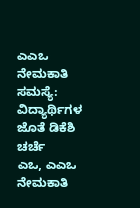ಎಎಒ ನೇಮಕಾತಿ ಸಮಸ್ಯೆ: ವಿದ್ಯಾರ್ಥಿಗಳ ಜೊತೆ ಡಿಕೆಶಿ ಚರ್ಚೆ
ಎಒ, ಎಎಒ ನೇಮಕಾತಿ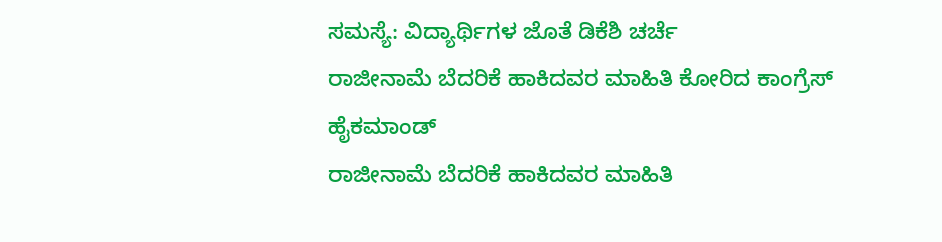ಸಮಸ್ಯೆ: ವಿದ್ಯಾರ್ಥಿಗಳ ಜೊತೆ ಡಿಕೆಶಿ ಚರ್ಚೆ
ರಾಜೀನಾಮೆ ಬೆದರಿಕೆ ಹಾಕಿದವರ ಮಾಹಿತಿ ಕೋರಿದ ಕಾಂಗ್ರೆಸ್ ಹೈಕಮಾಂಡ್
ರಾಜೀನಾಮೆ ಬೆದರಿಕೆ ಹಾಕಿದವರ ಮಾಹಿತಿ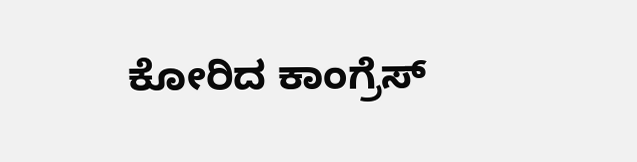ಕೋರಿದ ಕಾಂಗ್ರೆಸ್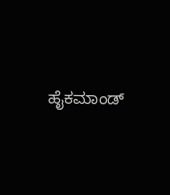ಹೈಕಮಾಂಡ್